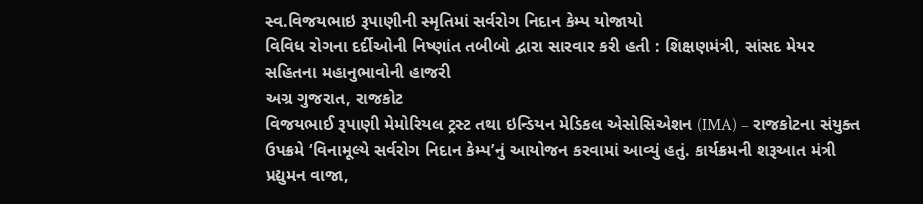સ્વ.વિજયભાઇ રૂપાણીની સ્મૃતિમાં સર્વરોગ નિદાન કેમ્પ યોજાયો
વિવિધ રોગના દર્દીઓની નિષ્ણાંત તબીબો દ્વારા સારવાર કરી હતી : શિક્ષણમંત્રી, સાંસદ મેયર સહિતના મહાનુભાવોની હાજરી
અગ્ર ગુજરાત, રાજકોટ
વિજયભાઈ રૂપાણી મેમોરિયલ ટ્રસ્ટ તથા ઇન્ડિયન મેડિકલ એસોસિએશન (IMA) – રાજકોટના સંયુક્ત ઉપક્રમે ‘વિનામૂલ્યે સર્વરોગ નિદાન કેમ્પ’નું આયોજન કરવામાં આવ્યું હતું. કાર્યક્રમની શરૂઆત મંત્રી પ્રદ્યુમન વાજા,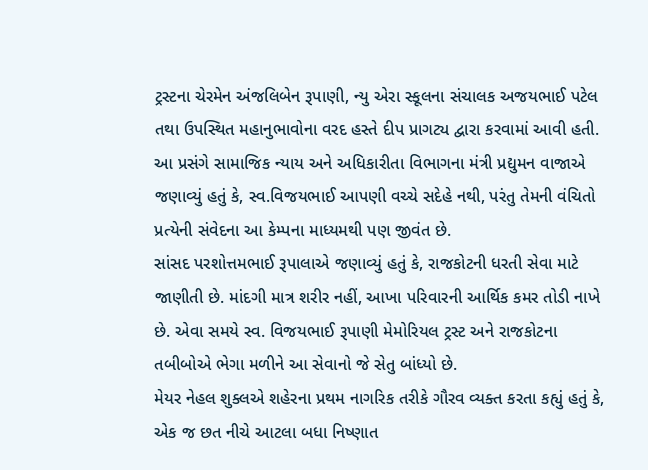ટ્રસ્ટના ચેરમેન અંજલિબેન રૂપાણી, ન્યુ એરા સ્કૂલના સંચાલક અજયભાઈ પટેલ તથા ઉપસ્થિત મહાનુભાવોના વરદ હસ્તે દીપ પ્રાગટ્ય દ્વારા કરવામાં આવી હતી.
આ પ્રસંગે સામાજિક ન્યાય અને અધિકારીતા વિભાગના મંત્રી પ્રદ્યુમન વાજાએ જણાવ્યું હતું કે, સ્વ.વિજયભાઈ આપણી વચ્ચે સદેહે નથી, પરંતુ તેમની વંચિતો પ્રત્યેની સંવેદના આ કેમ્પના માધ્યમથી પણ જીવંત છે.
સાંસદ પરશોત્તમભાઈ રૂપાલાએ જણાવ્યું હતું કે, રાજકોટની ધરતી સેવા માટે જાણીતી છે. માંદગી માત્ર શરીર નહીં, આખા પરિવારની આર્થિક કમર તોડી નાખે છે. એવા સમયે સ્વ. વિજયભાઈ રૂપાણી મેમોરિયલ ટ્રસ્ટ અને રાજકોટના તબીબોએ ભેગા મળીને આ સેવાનો જે સેતુ બાંધ્યો છે.
મેયર નેહલ શુક્લએ શહેરના પ્રથમ નાગરિક તરીકે ગૌરવ વ્યક્ત કરતા કહ્યું હતું કે, એક જ છત નીચે આટલા બધા નિષ્ણાત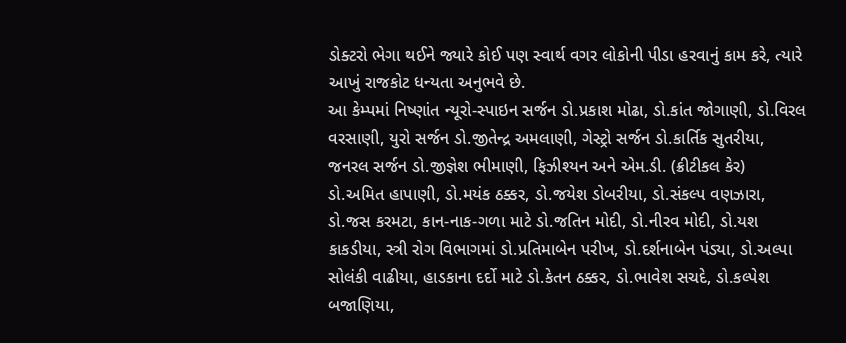ડોક્ટરો ભેગા થઈને જ્યારે કોઈ પણ સ્વાર્થ વગર લોકોની પીડા હરવાનું કામ કરે, ત્યારે આખું રાજકોટ ધન્યતા અનુભવે છે.
આ કેમ્પમાં નિષ્ણાંત ન્યૂરો-સ્પાઇન સર્જન ડો.પ્રકાશ મોઢા, ડો.કાંત જોગાણી, ડો.વિરલ વરસાણી, યુરો સર્જન ડો.જીતેન્દ્ર અમલાણી, ગેસ્ટ્રો સર્જન ડો.કાર્તિક સુતરીયા, જનરલ સર્જન ડો.જીજ્ઞેશ ભીમાણી, ફિઝીશ્યન અને એમ.ડી. (ક્રીટીકલ કેર) ડો.અમિત હાપાણી, ડો.મયંક ઠક્કર, ડો.જયેશ ડોબરીયા, ડો.સંકલ્પ વણઝારા, ડો.જસ કરમટા, કાન-નાક-ગળા માટે ડો.જતિન મોદી, ડો.નીરવ મોદી, ડો.યશ કાકડીયા, સ્ત્રી રોગ વિભાગમાં ડો.પ્રતિમાબેન પરીખ, ડો.દર્શનાબેન પંડ્યા, ડો.અલ્પા સોલંકી વાઢીયા, હાડકાના દર્દો માટે ડો.કેતન ઠક્કર, ડો.ભાવેશ સચદે, ડો.કલ્પેશ બજાણિયા,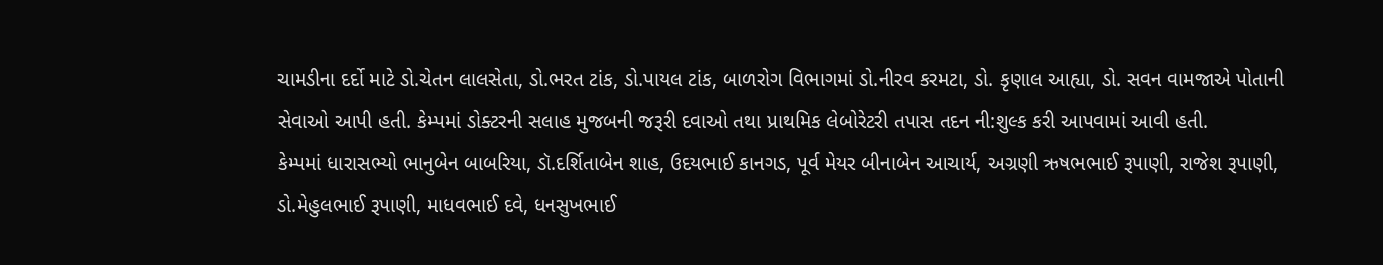ચામડીના દર્દો માટે ડો.ચેતન લાલસેતા, ડો.ભરત ટાંક, ડો.પાયલ ટાંક, બાળરોગ વિભાગમાં ડો.નીરવ કરમટા, ડો. કૃણાલ આહ્યા, ડો. સવન વામજાએ પોતાની સેવાઓ આપી હતી. કેમ્પમાં ડોક્ટરની સલાહ મુજબની જરૂરી દવાઓ તથા પ્રાથમિક લેબોરેટરી તપાસ તદન ની:શુલ્ક કરી આપવામાં આવી હતી.
કેમ્પમાં ધારાસભ્યો ભાનુબેન બાબરિયા, ડૉ.દર્શિતાબેન શાહ, ઉદયભાઈ કાનગડ, પૂર્વ મેયર બીનાબેન આચાર્ય, અગ્રણી ઋષભભાઈ રૂપાણી, રાજેશ રૂપાણી, ડો.મેહુલભાઈ રૂપાણી, માધવભાઈ દવે, ધનસુખભાઈ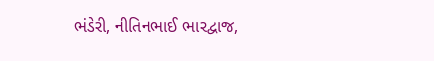ભંડેરી, નીતિનભાઈ ભારદ્વાજ,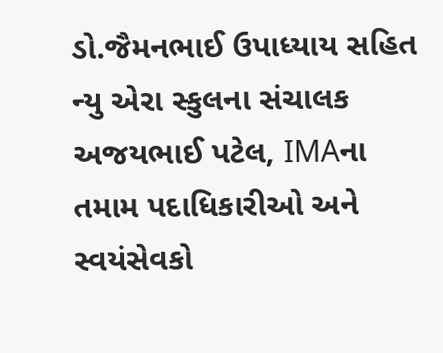ડો.જૈમનભાઈ ઉપાધ્યાય સહિત ન્યુ એરા સ્કુલના સંચાલક અજયભાઈ પટેલ, IMAના તમામ પદાધિકારીઓ અને સ્વયંસેવકો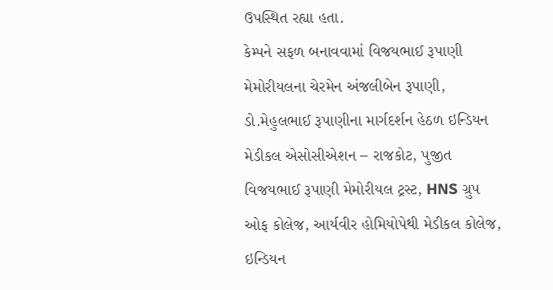ઉપસ્થિત રહ્યા હતા.
કેમ્પને સફળ બનાવવામાં વિજયભાઈ રૂપાણી મેમોરીયલના ચેરમેન અંજલીબેન રૂપાણી, ડો.મેહુલભાઈ રૂપાણીના માર્ગદર્શન હેઠળ ઇન્ડિયન મેડીકલ એસોસીએશન – રાજકોટ, પુજીત વિજયભાઈ રૂપાણી મેમોરીયલ ટ્રસ્ટ, HNS ગ્રુપ ઓફ કોલેજ, આર્યવીર હોમિયોપેથી મેડીકલ કોલેજ, ઇન્ડિયન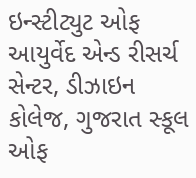ઇન્સ્ટીટ્યુટ ઓફ આયુર્વેદ એન્ડ રીસર્ચ સેન્ટર, ડીઝાઇન કોલેજ, ગુજરાત સ્કૂલ ઓફ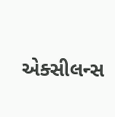એક્સીલન્સ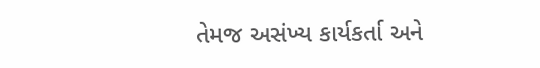તેમજ અસંખ્ય કાર્યકર્તા અને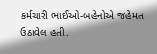કર્મચારી ભાઈઓ-બહેનોએ જહેમત ઉઠાવેલ હતી.